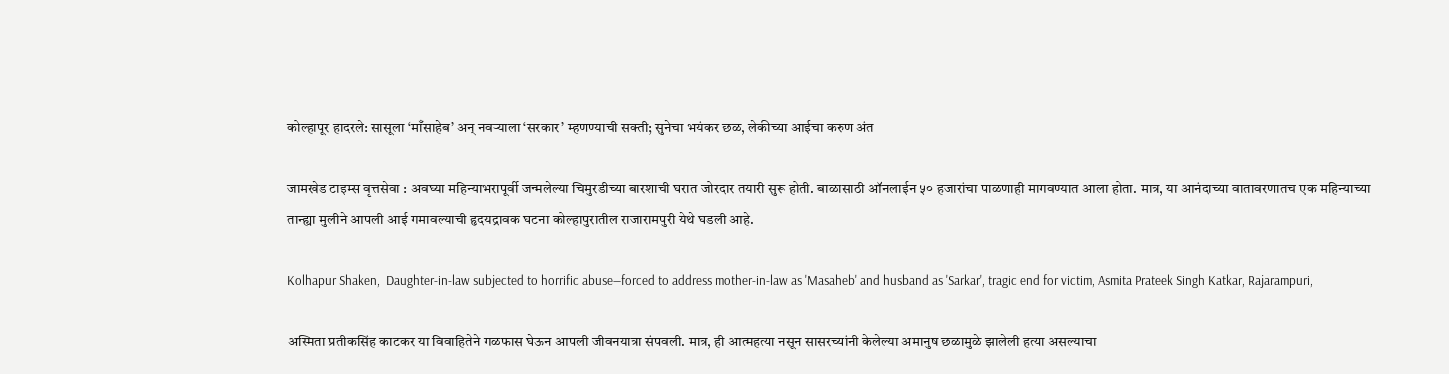कोल्हापूर हादरले: सासूला ‘माँसाहेब’ अन् नवऱ्याला ‘सरकार’ म्हणण्याची सक्ती; सुनेचा भयंकर छळ, लेकीच्या आईचा करुण अंत

जामखेड टाइम्स वृत्तसेवा : अवघ्या महिन्याभरापूर्वी जन्मलेल्या चिमुरडीच्या बारशाची घरात जोरदार तयारी सुरू होती. बाळासाठी ऑनलाईन ५० हजारांचा पाळणाही मागवण्यात आला होता. मात्र, या आनंदाच्या वातावरणातच एक महिन्याच्या तान्ह्या मुलीने आपली आई गमावल्याची हृदयद्रावक घटना कोल्हापुरातील राजारामपुरी येथे घडली आहे.

Kolhapur Shaken,  Daughter-in-law subjected to horrific abuse—forced to address mother-in-law as 'Masaheb' and husband as 'Sarkar', tragic end for victim, Asmita Prateek Singh Katkar, Rajarampuri,

अस्मिता प्रतीकसिंह काटकर या विवाहितेने गळफास घेऊन आपली जीवनयात्रा संपवली. मात्र, ही आत्महत्या नसून सासरच्यांनी केलेल्या अमानुष छळामुळे झालेली हत्या असल्याचा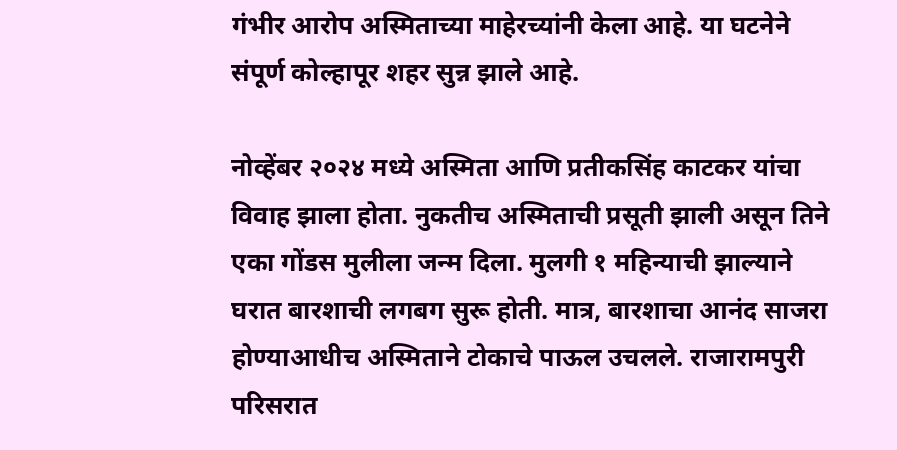गंभीर आरोप अस्मिताच्या माहेरच्यांनी केला आहे. या घटनेने संपूर्ण कोल्हापूर शहर सुन्न झाले आहे.

नोव्हेंबर २०२४ मध्ये अस्मिता आणि प्रतीकसिंह काटकर यांचा विवाह झाला होता. नुकतीच अस्मिताची प्रसूती झाली असून तिने एका गोंडस मुलीला जन्म दिला. मुलगी १ महिन्याची झाल्याने घरात बारशाची लगबग सुरू होती. मात्र, बारशाचा आनंद साजरा होण्याआधीच अस्मिताने टोकाचे पाऊल उचलले. राजारामपुरी परिसरात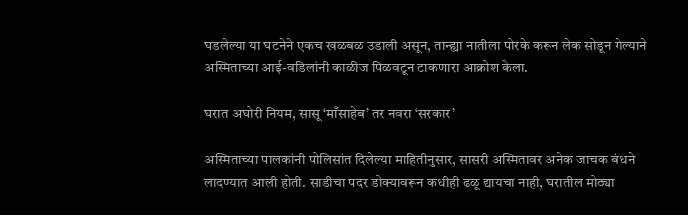घडलेल्या या घटनेने एकच खळबळ उडाली असून, तान्ह्या नातीला पोरके करून लेक सोडून गेल्याने अस्मिताच्या आई-वडिलांनी काळीज पिळवटून टाकणारा आक्रोश केला.

घरात अघोरी नियम, सासू ‘माँसाहेब’ तर नवरा ‘सरकार’

अस्मिताच्या पालकांनी पोलिसांत दिलेल्या माहितीनुसार, सासरी अस्मितावर अनेक जाचक बंधने लादण्यात आली होती. साडीचा पदर डोक्यावरून कधीही ढळू द्यायचा नाही, घरातील मोठ्या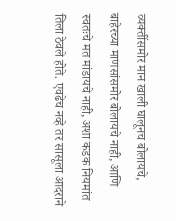व्यक्तींसमोर मान खाली घालूनच बोलायचे, बाहेरच्या माणसांसमोर बोलायचे नाही, आणि स्वतःचे मत मांडायचे नाही, अशा कडक नियमांत तिला ठेवले होते. एवढेच नव्हे तर सासूला आदराने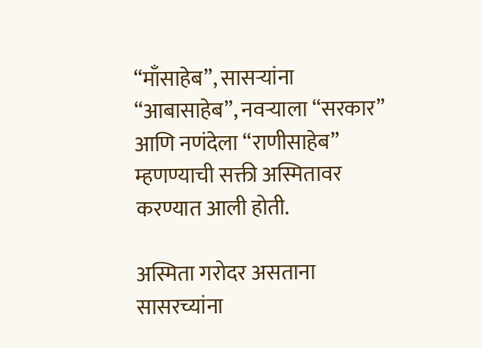“माँसाहेब”, सासऱ्यांना “आबासाहेब”, नवऱ्याला “सरकार” आणि नणंदेला “राणीसाहेब” म्हणण्याची सक्ती अस्मितावर करण्यात आली होती.

अस्मिता गरोदर असताना सासरच्यांना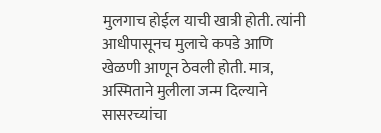मुलगाच होईल याची खात्री होती. त्यांनी आधीपासूनच मुलाचे कपडे आणि खेळणी आणून ठेवली होती. मात्र, अस्मिताने मुलीला जन्म दिल्याने सासरच्यांचा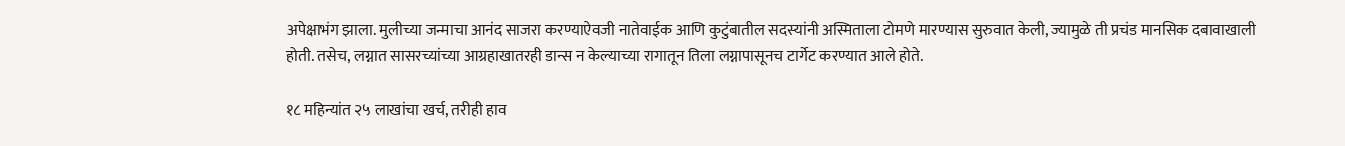अपेक्षाभंग झाला. मुलीच्या जन्माचा आनंद साजरा करण्याऐवजी नातेवाईक आणि कुटुंबातील सदस्यांनी अस्मिताला टोमणे मारण्यास सुरुवात केली, ज्यामुळे ती प्रचंड मानसिक दबावाखाली होती. तसेच, लग्नात सासरच्यांच्या आग्रहाखातरही डान्स न केल्याच्या रागातून तिला लग्नापासूनच टार्गेट करण्यात आले होते.

१८ महिन्यांत २५ लाखांचा खर्च, तरीही हाव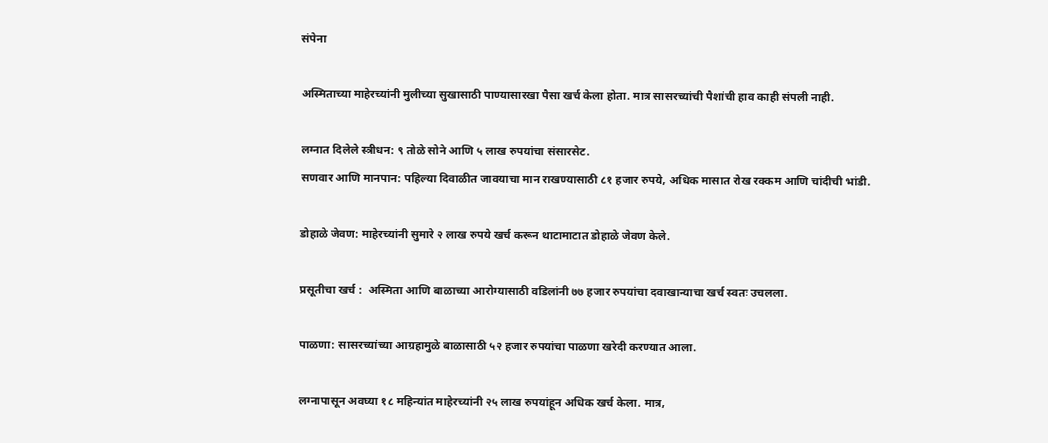संपेना

अस्मिताच्या माहेरच्यांनी मुलीच्या सुखासाठी पाण्यासारखा पैसा खर्च केला होता. मात्र सासरच्यांची पैशांची हाव काही संपली नाही.

लग्नात दिलेले स्त्रीधन: ९ तोळे सोने आणि ५ लाख रुपयांचा संसारसेट.
सणवार आणि मानपान: पहिल्या दिवाळीत जावयाचा मान राखण्यासाठी ८१ हजार रुपये, अधिक मासात रोख रक्कम आणि चांदीची भांडी.

डोहाळे जेवण: माहेरच्यांनी सुमारे २ लाख रुपये खर्च करून थाटामाटात डोहाळे जेवण केले.

प्रसूतीचा खर्च :  अस्मिता आणि बाळाच्या आरोग्यासाठी वडिलांनी ७७ हजार रुपयांचा दवाखान्याचा खर्च स्वतः उचलला.

पाळणा: सासरच्यांच्या आग्रहामुळे बाळासाठी ५२ हजार रुपयांचा पाळणा खरेदी करण्यात आला.

लग्नापासून अवघ्या १८ महिन्यांत माहेरच्यांनी २५ लाख रुपयांहून अधिक खर्च केला. मात्र,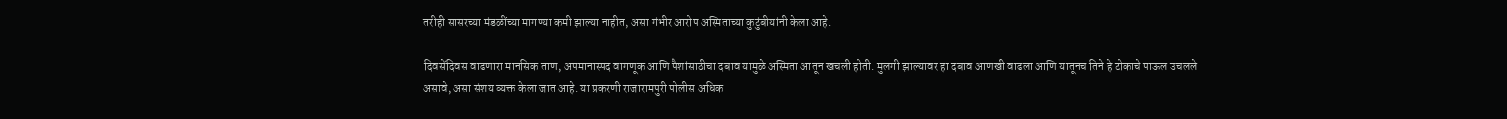तरीही सासरच्या मंडळींच्या मागण्या कमी झाल्या नाहीत, असा गंभीर आरोप अस्मिताच्या कुटुंबीयांनी केला आहे.

दिवसेंदिवस वाढणारा मानसिक ताण, अपमानास्पद वागणूक आणि पैशांसाठीचा दबाव यामुळे अस्मिता आतून खचली होती. मुलगी झाल्यावर हा दबाव आणखी वाढला आणि यातूनच तिने हे टोकाचे पाऊल उचलले असावे, असा संशय व्यक्त केला जात आहे. या प्रकरणी राजारामपुरी पोलीस अधिक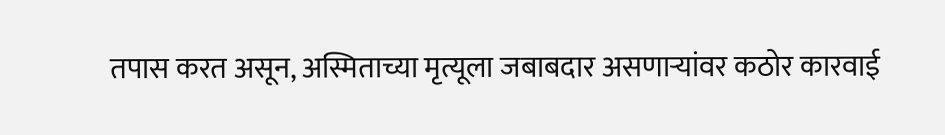तपास करत असून, अस्मिताच्या मृत्यूला जबाबदार असणाऱ्यांवर कठोर कारवाई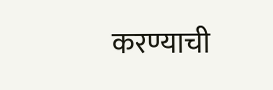करण्याची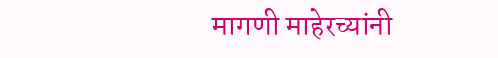मागणी माहेरच्यांनी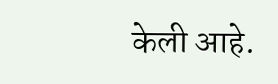केली आहे.